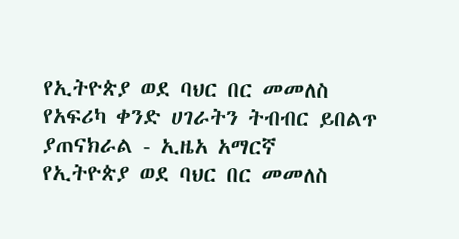የኢትዮጵያ ወደ ባህር በር መመለስ የአፍሪካ ቀንድ ሀገራትን ትብብር ይበልጥ ያጠናክራል - ኢዜአ አማርኛ
የኢትዮጵያ ወደ ባህር በር መመለስ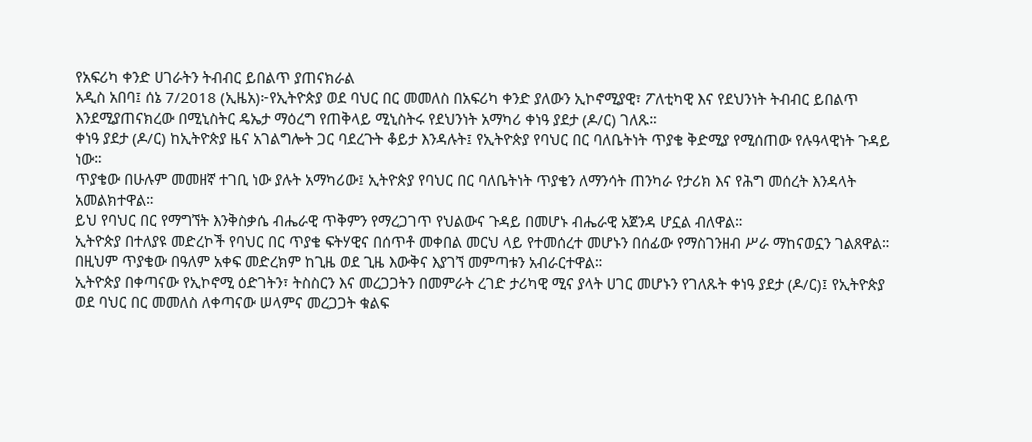የአፍሪካ ቀንድ ሀገራትን ትብብር ይበልጥ ያጠናክራል
አዲስ አበባ፤ ሰኔ 7/2018 (ኢዜአ)፦የኢትዮጵያ ወደ ባህር በር መመለስ በአፍሪካ ቀንድ ያለውን ኢኮኖሚያዊ፣ ፖለቲካዊ እና የደህንነት ትብብር ይበልጥ እንደሚያጠናክረው በሚኒስትር ዴኤታ ማዕረግ የጠቅላይ ሚኒስትሩ የደህንነት አማካሪ ቀነዓ ያደታ (ዶ/ር) ገለጹ።
ቀነዓ ያደታ (ዶ/ር) ከኢትዮጵያ ዜና አገልግሎት ጋር ባደረጉት ቆይታ እንዳሉት፤ የኢትዮጵያ የባህር በር ባለቤትነት ጥያቄ ቅድሚያ የሚሰጠው የሉዓላዊነት ጉዳይ ነው።
ጥያቄው በሁሉም መመዘኛ ተገቢ ነው ያሉት አማካሪው፤ ኢትዮጵያ የባህር በር ባለቤትነት ጥያቄን ለማንሳት ጠንካራ የታሪክ እና የሕግ መሰረት እንዳላት አመልክተዋል።
ይህ የባህር በር የማግኘት እንቅስቃሴ ብሔራዊ ጥቅምን የማረጋገጥ የህልውና ጉዳይ በመሆኑ ብሔራዊ አጀንዳ ሆኗል ብለዋል።
ኢትዮጵያ በተለያዩ መድረኮች የባህር በር ጥያቄ ፍትሃዊና በሰጥቶ መቀበል መርህ ላይ የተመሰረተ መሆኑን በሰፊው የማስገንዘብ ሥራ ማከናወኗን ገልጸዋል።
በዚህም ጥያቄው በዓለም አቀፍ መድረክም ከጊዜ ወደ ጊዜ እውቅና እያገኘ መምጣቱን አብራርተዋል።
ኢትዮጵያ በቀጣናው የኢኮኖሚ ዕድገትን፣ ትስስርን እና መረጋጋትን በመምራት ረገድ ታሪካዊ ሚና ያላት ሀገር መሆኑን የገለጹት ቀነዓ ያደታ (ዶ/ር)፤ የኢትዮጵያ ወደ ባህር በር መመለስ ለቀጣናው ሠላምና መረጋጋት ቁልፍ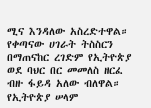ሚና እንዳለው አስረድተዋል።
የቀጣናው ሀገራት ትስስርን በማጠናከር ረገድም የኢትዮጵያ ወደ ባህር በር መመለስ ዘርፈ ብዙ ፋይዳ አለው ብለዋል።
የኢትዮጵያ ሠላም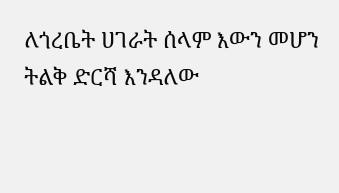ለጎረቤት ሀገራት ሰላም እውን መሆን ትልቅ ድርሻ እንዳለው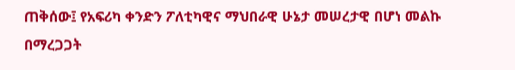ጠቅሰው፤ የአፍሪካ ቀንድን ፖለቲካዊና ማህበራዊ ሁኔታ መሠረታዊ በሆነ መልኩ በማረጋጋት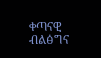ቀጣናዊ ብልፅግና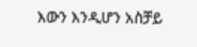እውን እንዲሆን አስቻይ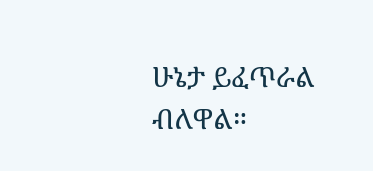ሁኔታ ይፈጥራል ብለዋል።